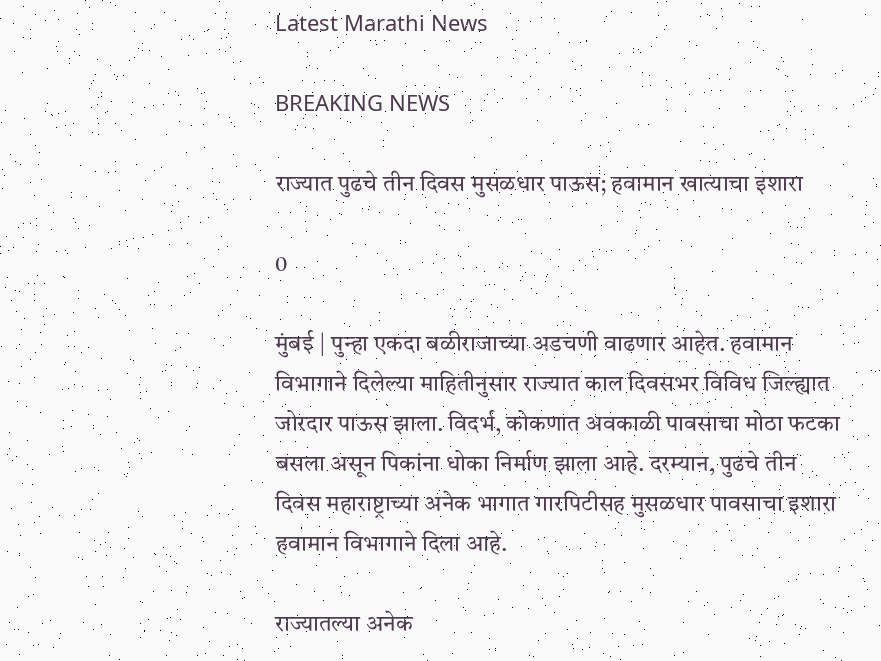Latest Marathi News

BREAKING NEWS

राज्यात पुढचे तीन दिवस मुसळधार पाऊस; हवामान खात्याचा इशारा

0

मुंबई | पुन्हा एकदा बळीराजाच्या अडचणी वाढणार आहेत. हवामान विभागाने दिलेल्या माहितीनुसार राज्यात काल दिवसभर विविध जिल्ह्यात जोरदार पाऊस झाला. विदर्भ, कोकणात अवकाळी पावसाचा मोठा फटका बसला असून पिकांना धोका निर्माण झाला आहे. दरम्यान, पुढचे तीन दिवस महाराष्ट्राच्या अनेक भागात गारपिटीसह मुसळधार पावसाचा इशारा हवामान विभागाने दिला आहे.

राज्यातल्या अनेक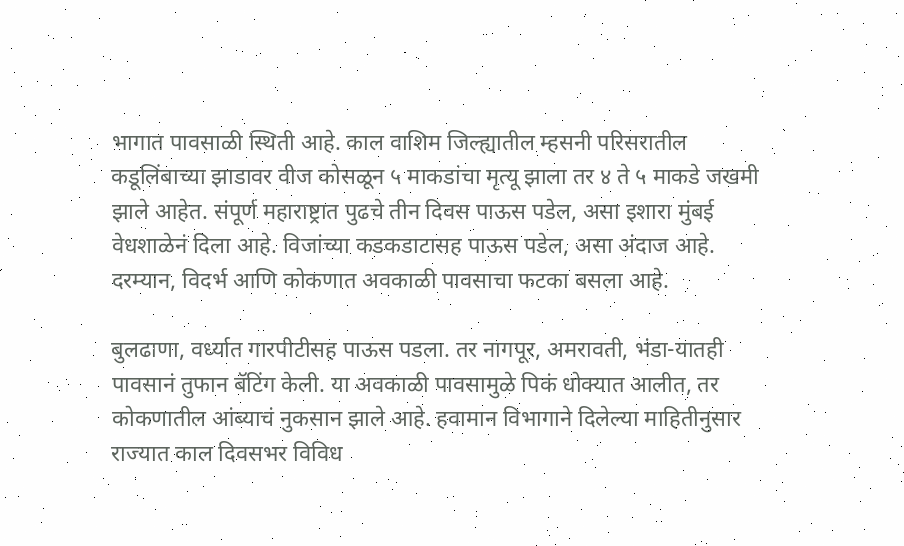भागात पावसाळी स्थिती आहे. काल वाशिम जिल्ह्यातील म्हसनी परिसरातील कडूलिंबाच्या झाडावर वीज कोसळून ५ माकडांचा मृत्यू झाला तर ४ ते ५ माकडे जखमी झाले आहेत. संपूर्ण महाराष्ट्रात पुढचे तीन दिवस पाऊस पडेल, असा इशारा मुंबई वेधशाळेनं दिला आहे. विजांच्या कडकडाटासह पाऊस पडेल, असा अंदाज आहे. दरम्यान, विदर्भ आणि कोकणात अवकाळी पावसाचा फटका बसला आहे.

बुलढाणा, वर्ध्यात गारपीटीसह पाऊस पडला. तर नागपूर, अमरावती, भंडा-यातही पावसानं तुफान बॅटिंग केली. या अवकाळी पावसामुळे पिकं धोक्यात आलीत, तर कोकणातील आंब्याचं नुकसान झाले आहे. हवामान विभागाने दिलेल्या माहितीनुसार राज्यात काल दिवसभर विविध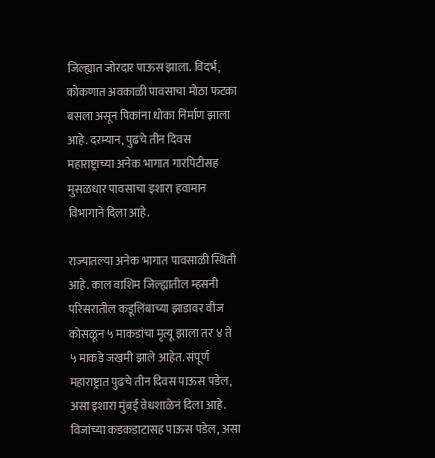जिल्ह्यात जोरदार पाऊस झाला. विदर्भ, कोकणात अवकाळी पावसाचा मोठा फटका बसला असून पिकांना धोका निर्माण झाला आहे. दरम्यान, पुढचे तीन दिवस महाराष्ट्राच्या अनेक भागात गारपिटीसह मुसळधार पावसाचा इशारा हवामान विभागाने दिला आहे.

राज्यातल्या अनेक भागात पावसाळी स्थिती आहे. काल वाशिम जिल्ह्यातील म्हसनी परिसरातील कडूलिंबाच्या झाडावर वीज कोसळून ५ माकडांचा मृत्यू झाला तर ४ ते ५ माकडे जखमी झाले आहेत. संपूर्ण महाराष्ट्रात पुढचे तीन दिवस पाऊस पडेल, असा इशारा मुंबई वेधशाळेनं दिला आहे. विजांच्या कडकडाटासह पाऊस पडेल, असा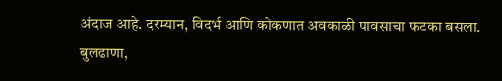अंदाज आहे. दरम्यान, विदर्भ आणि कोकणात अवकाळी पावसाचा फटका बसला. बुलढाणा,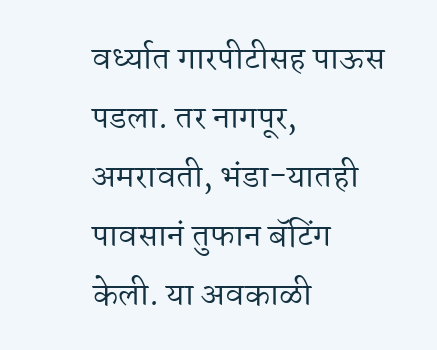वर्ध्यात गारपीटीसह पाऊस पडला. तर नागपूर, अमरावती, भंडा-यातही पावसानं तुफान बॅटिंग केली. या अवकाळी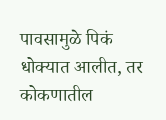पावसामुळे पिकं धोक्यात आलीत, तर कोकणातील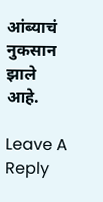आंब्याचं नुकसान झाले आहे.

Leave A Reply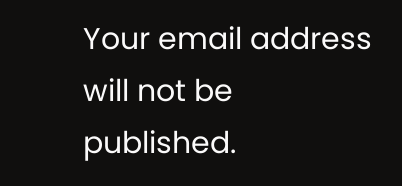Your email address will not be published.